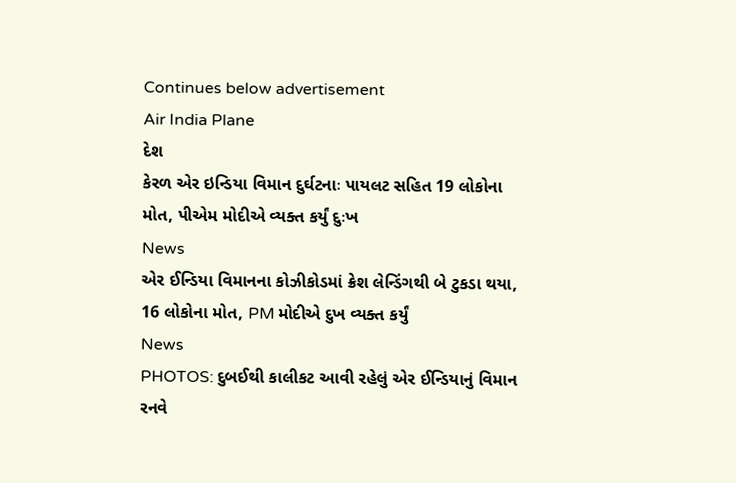Continues below advertisement
Air India Plane
દેશ
કેરળ એર ઇન્ડિયા વિમાન દુર્ઘટનાઃ પાયલટ સહિત 19 લોકોના મોત, પીએમ મોદીએ વ્યક્ત કર્યું દુઃખ
News
એર ઈન્ડિયા વિમાનના કોઝીકોડમાં ક્રેશ લેન્ડિંગથી બે ટુકડા થયા, 16 લોકોના મોત, PM મોદીએ દુખ વ્યક્ત કર્યું
News
PHOTOS: દુબઈથી કાલીકટ આવી રહેલું એર ઈન્ડિયાનું વિમાન રનવે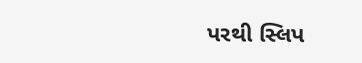પરથી સ્લિપ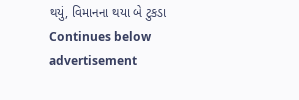થયું, વિમાનના થયા બે ટુકડા
Continues below advertisement